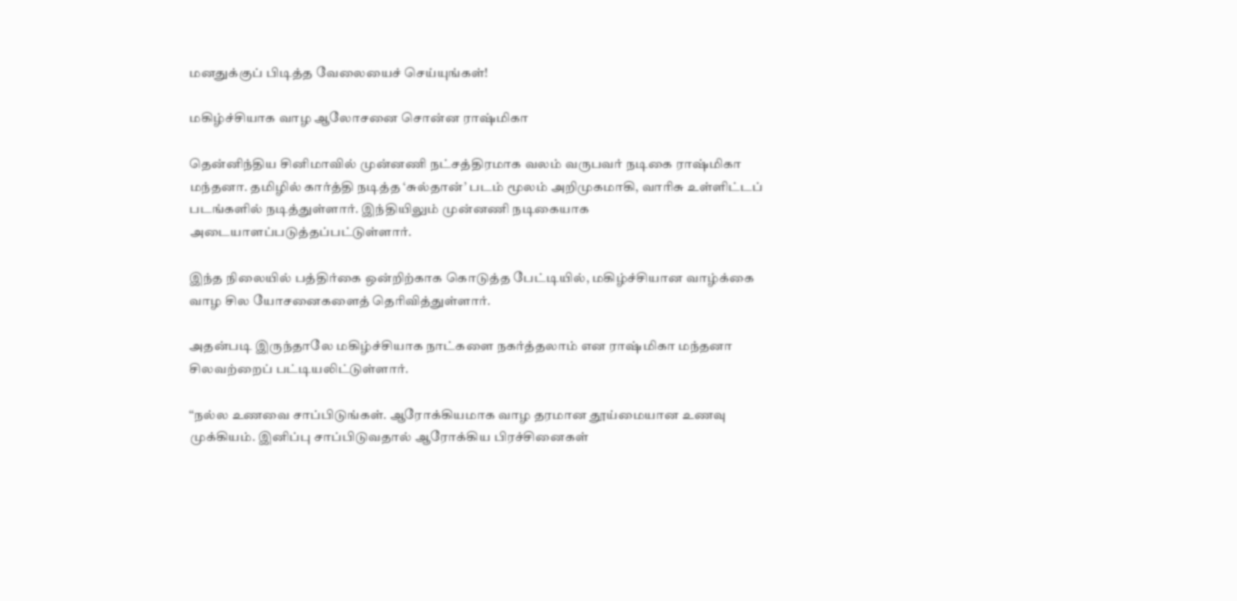மனதுக்குப் பிடித்த வேலையைச் செய்யுங்கள்!

மகிழ்ச்சியாக வாழ ஆலோசனை சொன்ன ராஷ்மிகா

தென்னிந்திய சினிமாவில் முன்னணி நட்சத்திரமாக வலம் வருபவர் நடிகை ராஷ்மிகா மந்தனா. தமிழில் கார்த்தி நடித்த ‘சுல்தான்’ படம் மூலம் அறிமுகமாகி, வாரிசு உள்ளிட்டப் படங்களில் நடித்துள்ளார். இந்தியிலும் முன்னணி நடிகையாக அடையாளப்படுத்தப்பட்டுள்ளார்.

இந்த நிலையில் பத்திர்கை ஒன்றிற்காக கொடுத்த பேட்டியில், மகிழ்ச்சியான வாழ்க்கை வாழ சில யோசனைகளைத் தெரிவித்துள்ளார்.

அதன்படி இருந்தாலே மகிழ்ச்சியாக நாட்களை நகர்த்தலாம் என ராஷ்மிகா மந்தனா சிலவற்றைப் பட்டியலிட்டுள்ளார்.

“நல்ல உணவை சாப்பிடுங்கள். ஆரோக்கியமாக வாழ தரமான தூய்மையான உணவு முக்கியம். இனிப்பு சாப்பிடுவதால் ஆரோக்கிய பிரச்சினைகள்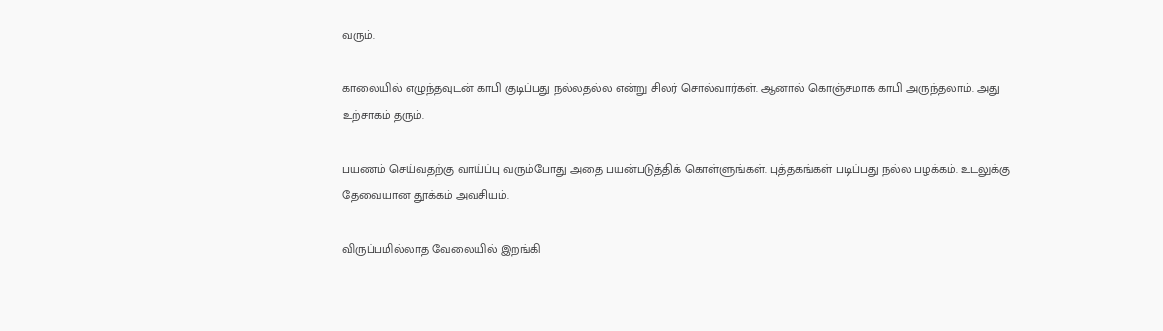வரும்.

காலையில் எழுந்தவுடன் காபி குடிப்பது நல்லதல்ல என்று சிலர் சொல்வார்கள். ஆனால் கொஞ்சமாக காபி அருந்தலாம். அது உற்சாகம் தரும்.

பயணம் செய்வதற்கு வாய்ப்பு வரும்போது அதை பயன்படுத்திக் கொள்ளுங்கள். புத்தகங்கள் படிப்பது நல்ல பழக்கம். உடலுக்கு தேவையான தூக்கம் அவசியம்.

விருப்பமில்லாத வேலையில் இறங்கி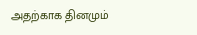அதற்காக தினமும்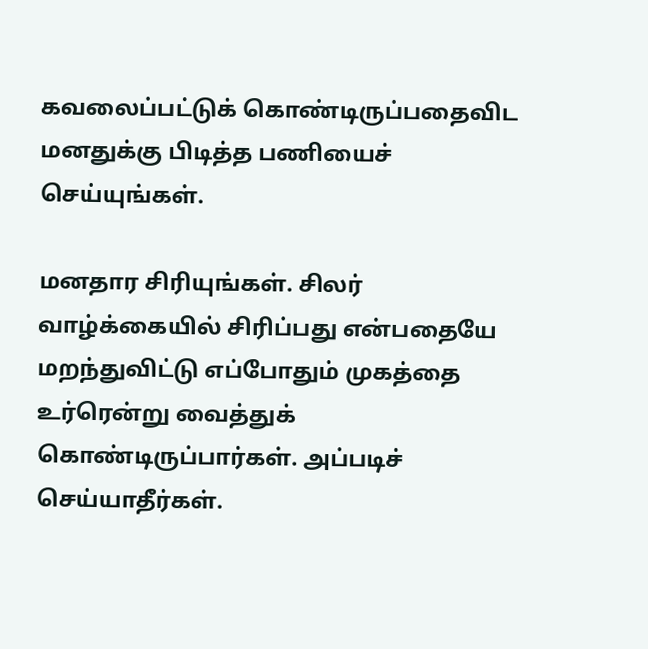கவலைப்பட்டுக் கொண்டிருப்பதைவிட மனதுக்கு பிடித்த பணியைச் செய்யுங்கள்.

மனதார சிரியுங்கள். சிலர் வாழ்க்கையில் சிரிப்பது என்பதையே மறந்துவிட்டு எப்போதும் முகத்தை உர்ரென்று வைத்துக் கொண்டிருப்பார்கள். அப்படிச் செய்யாதீர்கள்.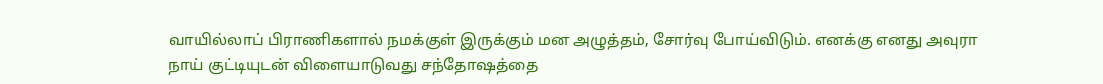வாயில்லாப் பிராணிகளால் நமக்குள் இருக்கும் மன அழுத்தம், சோர்வு போய்விடும். எனக்கு எனது அவுரா நாய் குட்டியுடன் விளையாடுவது சந்தோஷத்தை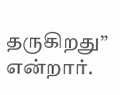தருகிறது” என்றார்.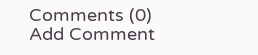Comments (0)
Add Comment